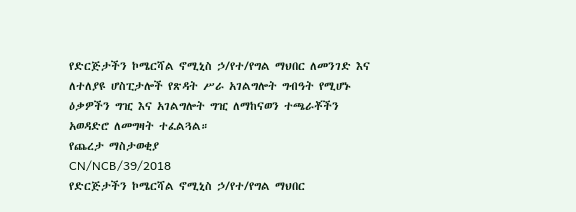የድርጅታችን ኮሜርሻል ኖሚኒስ ኃ/የተ/የግል ማህበር ለመንገድ እና ለተለያዩ ሆስፒታሎች የጽዳት ሥራ አገልግሎት ግብዓት የሚሆኑ ዕቃዎችን ግዢ እና አገልግሎት ግዢ ለማከናወን ተጫራቾችን አወዳድሮ ለመግዛት ተፈልጓል።
የጨረታ ማስታወቂያ
CN/NCB/39/2018
የድርጅታችን ኮሜርሻል ኖሚኒስ ኃ/የተ/የግል ማህበር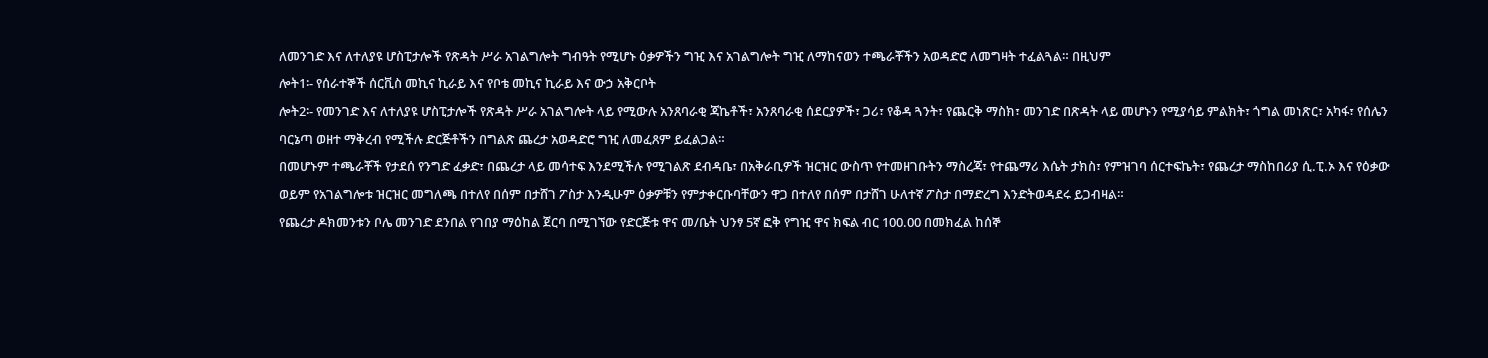ለመንገድ እና ለተለያዩ ሆስፒታሎች የጽዳት ሥራ አገልግሎት ግብዓት የሚሆኑ ዕቃዎችን ግዢ እና አገልግሎት ግዢ ለማከናወን ተጫራቾችን አወዳድሮ ለመግዛት ተፈልጓል። በዚህም
ሎት1፡- የሰራተኞች ሰርቪስ መኪና ኪራይ እና የቦቴ መኪና ኪራይ እና ውኃ አቅርቦት
ሎት2፡- የመንገድ እና ለተለያዩ ሆስፒታሎች የጽዳት ሥራ አገልግሎት ላይ የሚውሉ አንጸባራቂ ጃኬቶች፣ አንጸባራቂ ሰደርያዎች፣ ጋሪ፣ የቆዳ ጓንት፣ የጨርቅ ማስክ፣ መንገድ በጽዳት ላይ መሆኑን የሚያሳይ ምልክት፣ ጎግል መነጽር፣ አካፋ፣ የሰሌን ባርኔጣ ወዘተ ማቅረብ የሚችሉ ድርጅቶችን በግልጽ ጨረታ አወዳድሮ ግዢ ለመፈጸም ይፈልጋል።
በመሆኑም ተጫራቾች የታደሰ የንግድ ፈቃድ፣ በጨረታ ላይ መሳተፍ እንደሚችሉ የሚገልጽ ደብዳቤ፣ በአቅራቢዎች ዝርዝር ውስጥ የተመዘገቡትን ማስረጃ፣ የተጨማሪ እሴት ታክስ፣ የምዝገባ ሰርተፍኬት፣ የጨረታ ማስከበሪያ ሲ.ፒ.ኦ እና የዕቃው ወይም የአገልግሎቱ ዝርዝር መግለጫ በተለየ በሰም በታሸገ ፖስታ እንዲሁም ዕቃዎቹን የምታቀርቡባቸውን ዋጋ በተለየ በሰም በታሸገ ሁለተኛ ፖስታ በማድረግ እንድትወዳደሩ ይጋብዛል።
የጨረታ ዶክመንቱን ቦሌ መንገድ ደንበል የገበያ ማዕከል ጀርባ በሚገኘው የድርጅቱ ዋና መ/ቤት ህንፃ 5ኛ ፎቅ የግዢ ዋና ክፍል ብር 100.00 በመክፈል ከሰኞ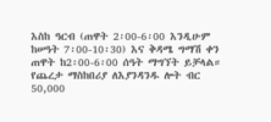እስከ ዓርብ (ጠዋት 2፡00-6፡00 እንዲሁም ከሠዓት 7፡00-10፡30) እና ቅዳሜ ግማሽ ቀን ጠዋት ከ2፡00-6፡00 ሰዓት ማግኘት ይቻላል። የጨረታ ማስከበሪያ ለእያንዳንዱ ሎት ብር 50,000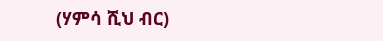(ሃምሳ ሺህ ብር)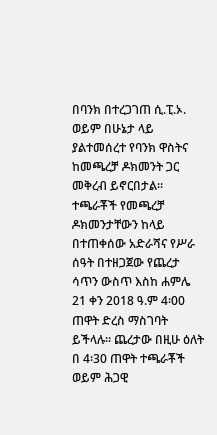በባንክ በተረጋገጠ ሲ.ፒ.ኦ. ወይም በሁኔታ ላይ ያልተመሰረተ የባንክ ዋስትና ከመጫረቻ ዶክመንት ጋር መቅረብ ይኖርበታል። ተጫራቾች የመጫረቻ ዶክመንታቸውን ከላይ በተጠቀሰው አድራሻና የሥራ ሰዓት በተዘጋጀው የጨረታ ሳጥን ውስጥ እስከ ሐምሌ 21 ቀን 2018 ዓ.ም 4፡00 ጠዋት ድረስ ማስገባት ይችላሉ። ጨረታው በዚሁ ዕለት በ 4፡30 ጠዋት ተጫራቾች ወይም ሕጋዊ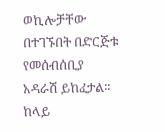ወኪሎቻቸው በተገኙበት በድርጅቱ የመሰብሰቢያ አዳራሽ ይከፈታል። ከላይ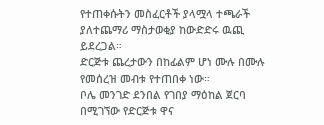የተጠቀሱትን መስፈርቶች ያላሟላ ተጫራች ያለተጨማሪ ማስታወቂያ ከውድድሩ ዉጪ ይደረጋል።
ድርጅቱ ጨረታውን በከፊልም ሆነ ሙሉ በሙሉ የመሰረዝ መብቱ የተጠበቀ ነው።
ቦሌ መንገድ ደንበል የገበያ ማዕከል ጀርባ በሚገኘው የድርጅቱ ዋና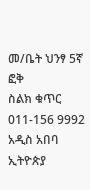መ/ቤት ህንፃ 5ኛ ፎቅ
ስልክ ቁጥር 011-156 9992
አዲስ አበባ ኢትዮጵያ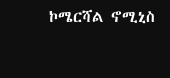ኮሜርሻል ኖሚኒስ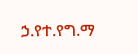ኃ.የተ.የግ.ማ